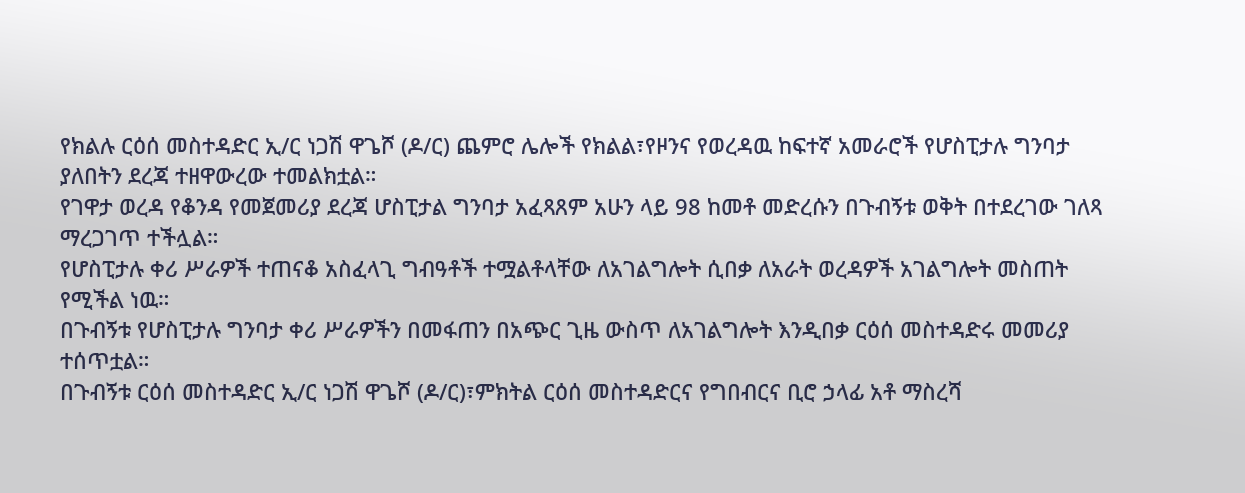የክልሉ ርዕሰ መስተዳድር ኢ/ር ነጋሽ ዋጌሾ (ዶ/ር) ጨምሮ ሌሎች የክልል፣የዞንና የወረዳዉ ከፍተኛ አመራሮች የሆስፒታሉ ግንባታ ያለበትን ደረጃ ተዘዋውረው ተመልክቷል።
የገዋታ ወረዳ የቆንዳ የመጀመሪያ ደረጃ ሆስፒታል ግንባታ አፈጻጸም አሁን ላይ 98 ከመቶ መድረሱን በጉብኝቱ ወቅት በተደረገው ገለጻ ማረጋገጥ ተችሏል።
የሆስፒታሉ ቀሪ ሥራዎች ተጠናቆ አስፈላጊ ግብዓቶች ተሟልቶላቸው ለአገልግሎት ሲበቃ ለአራት ወረዳዎች አገልግሎት መስጠት የሚችል ነዉ።
በጉብኝቱ የሆስፒታሉ ግንባታ ቀሪ ሥራዎችን በመፋጠን በአጭር ጊዜ ውስጥ ለአገልግሎት እንዲበቃ ርዕሰ መስተዳድሩ መመሪያ ተሰጥቷል።
በጉብኝቱ ርዕሰ መስተዳድር ኢ/ር ነጋሽ ዋጌሾ (ዶ/ር)፣ምክትል ርዕሰ መስተዳድርና የግበብርና ቢሮ ኃላፊ አቶ ማስረሻ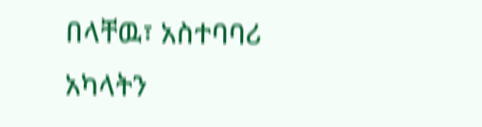በላቸዉ፣ አስተባባሪ አካላትን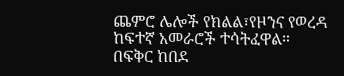ጨምሮ ሌሎች የክልል፣የዞንና የወረዳ ከፍተኛ አመራሮች ተሳትፈዋል።
በፍቅር ከበደ